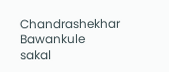Chandrashekhar Bawankule
sakal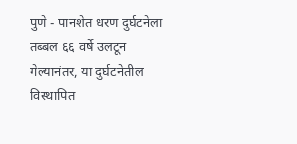पुणे - पानशेत धरण दुर्घटनेला तब्बल ६६ वर्षे उलटून गेल्यानंतर, या दुर्घटनेतील विस्थापित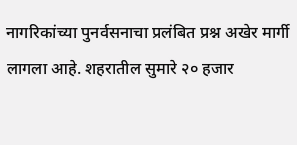नागरिकांच्या पुनर्वसनाचा प्रलंबित प्रश्न अखेर मार्गी लागला आहे. शहरातील सुमारे २० हजार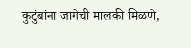कुटुंबांना जागेची मालकी मिळणे,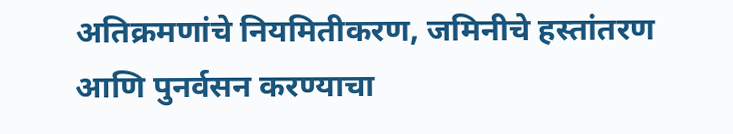अतिक्रमणांचे नियमितीकरण, जमिनीचे हस्तांतरण आणि पुनर्वसन करण्याचा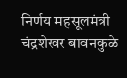निर्णय महसूलमंत्री चंद्रशेखर बावनकुळे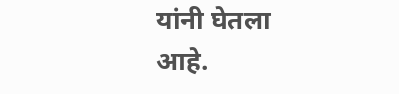यांनी घेतला आहे.